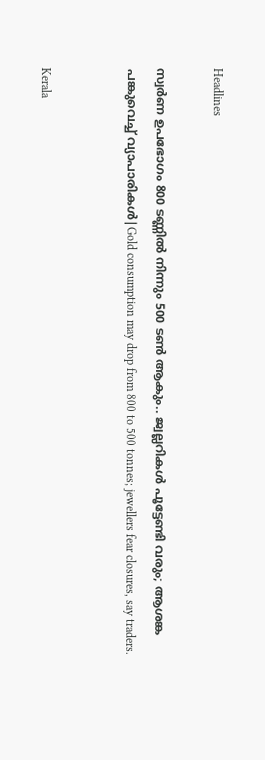Headlines

സ്വർണ ഉപഭോഗം 800 ടണ്ണിൽ നിന്നും 500 ടണ്‍ ആകും.. ജ്വല്ലറികൾ പൂട്ടേണ്ടി വരും; ആശങ്ക പങ്കുവെച്ച് വ്യാപാരികൾ|Gold consumption may drop from 800 to 500 tonnes; jewellers fear closures, say traders.


Kerala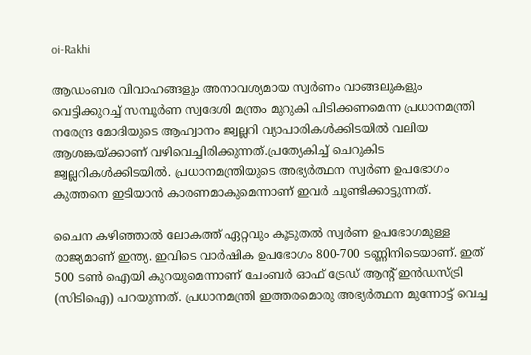oi-Rakhi

ആഡംബര വിവാഹങ്ങളും അനാവശ്യമായ സ്വർണം വാങ്ങലുകളും വെട്ടിക്കുറച്ച് സമ്പൂർണ സ്വദേശി മന്ത്രം മുറുകി പിടിക്കണമെന്ന പ്രധാനമന്ത്രി നരേന്ദ്ര മോദിയുടെ ആഹ്വാനം ജ്വല്ലറി വ്യാപാരികൾക്കിടയിൽ വലിയ ആശങ്കയ്ക്കാണ് വഴിവെച്ചിരിക്കുന്നത്.പ്രത്യേകിച്ച് ചെറുകിട ജ്വല്ലറികൾക്കിടയിൽ. പ്രധാനമന്ത്രിയുടെ അഭ്യർത്ഥന സ്വർണ ഉപഭോഗം കുത്തനെ ഇടിയാൻ കാരണമാകുമെന്നാണ് ഇവർ ചൂണ്ടിക്കാട്ടുന്നത്.

ചൈന കഴിഞ്ഞാൽ ലോകത്ത് ഏറ്റവും കൂടുതൽ സ്വർണ ഉപഭോഗമുള്ള രാജ്യമാണ് ഇന്ത്യ. ഇവിടെ വാർഷിക ഉപഭോഗം 800-700 ടണ്ണിനിടെയാണ്. ഇത് 500 ടണ്‍ ഐയി കുറയുമെന്നാണ് ചേംബർ ഓഫ് ട്രേഡ് ആൻ്റ് ഇൻഡസ്ട്രി (സിടിഐ) പറയുന്നത്. പ്രധാനമന്ത്രി ഇത്തരമൊരു അഭ്യർത്ഥന മുന്നോട്ട് വെച്ച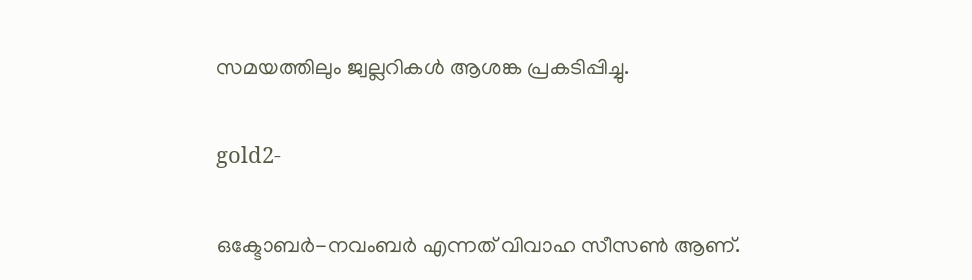സമയത്തിലും ജ്വല്ലറികൾ ആശങ്ക പ്രകടിപ്പിച്ചു.

gold2-

ഒക്ടോബർ-നവംബർ എന്നത് വിവാഹ സീസണ്‍ ആണ്.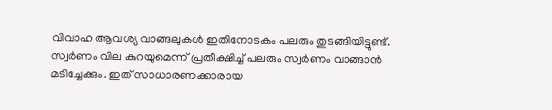വിവാഹ ആവശ്യ വാങ്ങലുകൾ ഇതിനോടകം പലരും തുടങ്ങിയിട്ടുണ്ട്. സ്വർണം വില കുറയുമെന്ന് പ്രതീക്ഷിച്ച് പലരും സ്വർണം വാങ്ങാൻ മടിച്ചേക്കും. ഇത് സാധാരണക്കാരായ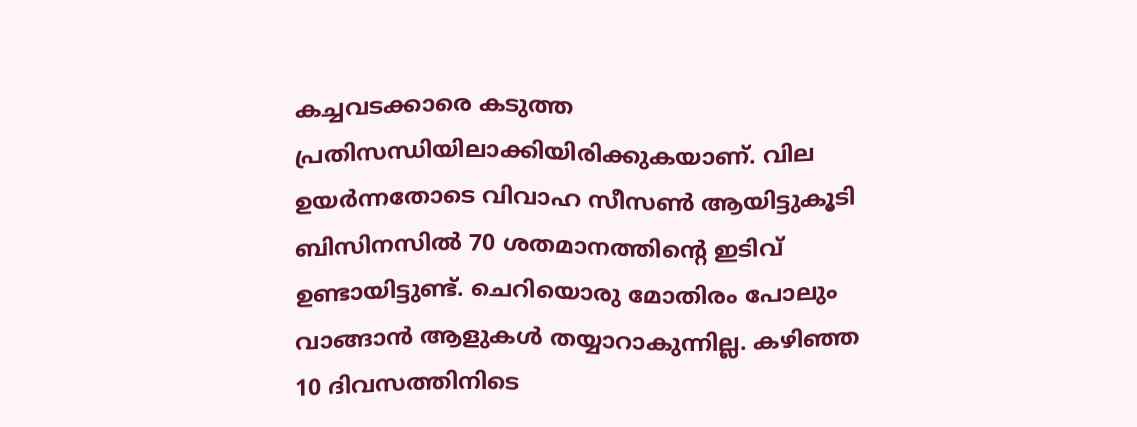കച്ചവടക്കാരെ കടുത്ത പ്രതിസന്ധിയിലാക്കിയിരിക്കുകയാണ്. വില ഉയർന്നതോടെ വിവാഹ സീസണ്‍ ആയിട്ടുകൂടി ബിസിനസിൽ 70 ശതമാനത്തിൻ്റെ ഇടിവ് ഉണ്ടായിട്ടുണ്ട്. ചെറിയൊരു മോതിരം പോലും വാങ്ങാൻ ആളുകൾ തയ്യാറാകുന്നില്ല. കഴിഞ്ഞ 10 ദിവസത്തിനിടെ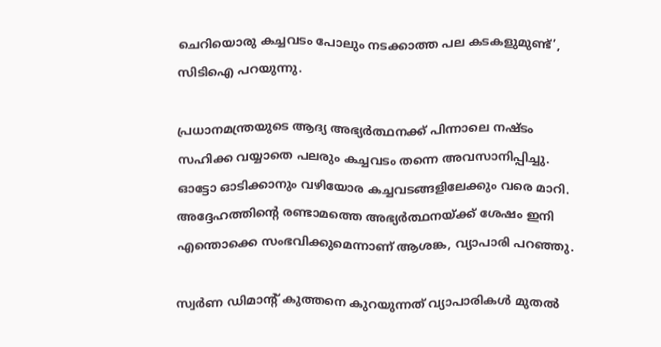ചെറിയൊരു കച്ചവടം പോലും നടക്കാത്ത പല കടകളുമുണ്ട്’, സിടിഐ പറയുന്നു.

പ്രധാനമന്ത്രയുടെ ആദ്യ അഭ്യർത്ഥനക്ക് പിന്നാലെ നഷ്ടം സഹിക്ക വയ്യാതെ പലരും കച്ചവടം തന്നെ അവസാനിപ്പിച്ചു. ഓട്ടോ ഓടിക്കാനും വഴിയോര കച്ചവടങ്ങളിലേക്കും വരെ മാറി. അദ്ദേഹത്തിന്റെ രണ്ടാമത്തെ അഭ്യർത്ഥനയ്ക്ക് ശേഷം ഇനി എന്തൊക്കെ സംഭവിക്കുമെന്നാണ് ആശങ്ക, വ്യാപാരി പറഞ്ഞു.

സ്വർണ ഡിമാൻ്റ് കുത്തനെ കുറയുന്നത് വ്യാപാരികൾ മുതൽ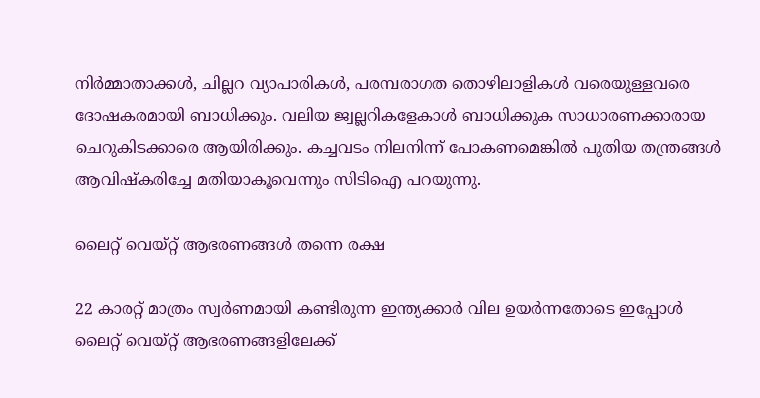നിർമ്മാതാക്കൾ, ചില്ലറ വ്യാപാരികൾ, പരമ്പരാഗത തൊഴിലാളികൾ വരെയുള്ളവരെ ദോഷകരമായി ബാധിക്കും. വലിയ ജ്വല്ലറികളേകാൾ ബാധിക്കുക സാധാരണക്കാരായ ചെറുകിടക്കാരെ ആയിരിക്കും. കച്ചവടം നിലനിന്ന് പോകണമെങ്കിൽ പുതിയ തന്ത്രങ്ങൾ ആവിഷ്കരിച്ചേ മതിയാകൂവെന്നും സിടിഐ പറയുന്നു.

ലൈറ്റ് വെയ്റ്റ് ആഭരണങ്ങൾ തന്നെ രക്ഷ

22 കാരറ്റ് മാത്രം സ്വർണമായി കണ്ടിരുന്ന ഇന്ത്യക്കാർ വില ഉയർന്നതോടെ ഇപ്പോൾ ലൈറ്റ് വെയ്റ്റ് ആഭരണങ്ങളിലേക്ക്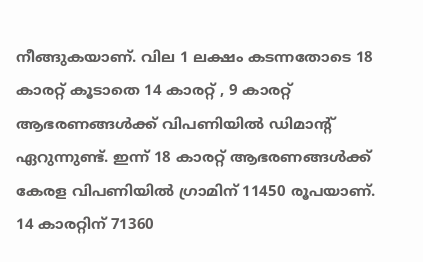നീങ്ങുകയാണ്. വില 1 ലക്ഷം കടന്നതോടെ 18 കാരറ്റ് കൂടാതെ 14 കാരറ്റ് , 9 കാരറ്റ് ആഭരണങ്ങൾക്ക് വിപണിയിൽ ഡിമാൻ്റ് ഏറുന്നുണ്ട്. ഇന്ന് 18 കാരറ്റ് ആഭരണങ്ങൾക്ക് കേരള വിപണിയിൽ ഗ്രാമിന് 11450 രൂപയാണ്. 14 കാരറ്റിന് 71360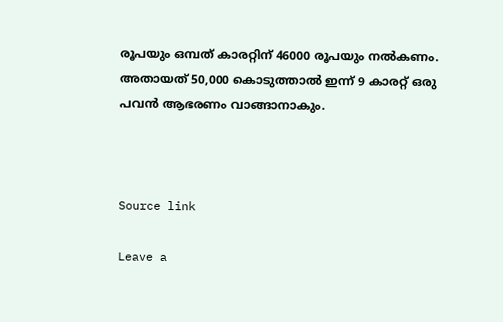രൂപയും ഒമ്പത് കാരറ്റിന് 46000 രൂപയും നൽകണം. അതായത് 50,000 കൊടുത്താൽ ഇന്ന് 9 കാരറ്റ് ഒരു പവൻ ആഭരണം വാങ്ങാനാകും.



Source link

Leave a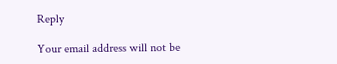Reply

Your email address will not be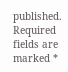published. Required fields are marked *